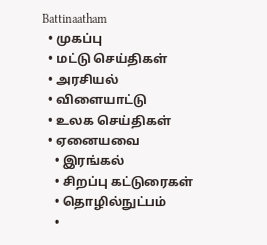Battinaatham
  • முகப்பு
  • மட்டு செய்திகள்
  • அரசியல்
  • விளையாட்டு
  • உலக செய்திகள்
  • ஏனையவை
    • இரங்கல்
    • சிறப்பு கட்டுரைகள்
    • தொழில்நுட்பம்
    •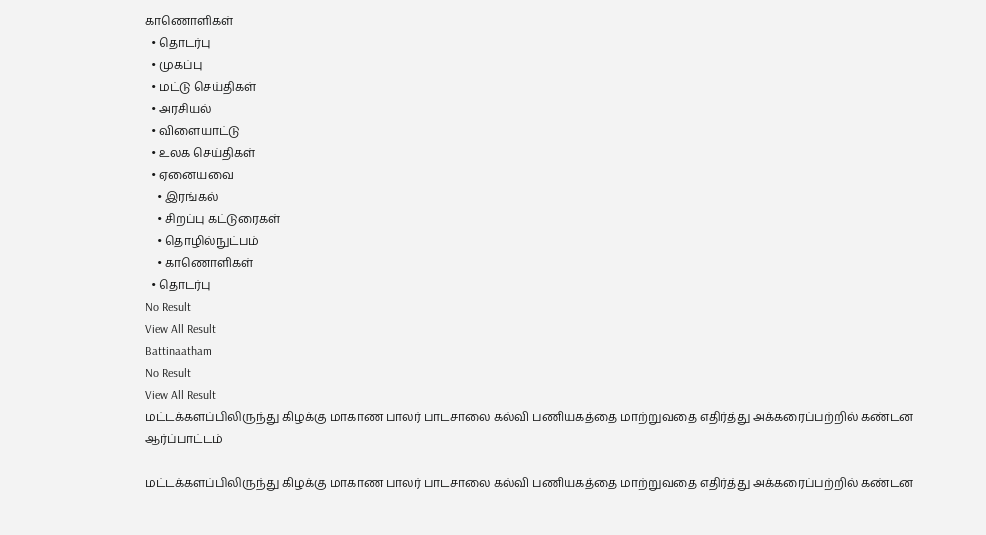காணொளிகள்
  • தொடர்பு
  • முகப்பு
  • மட்டு செய்திகள்
  • அரசியல்
  • விளையாட்டு
  • உலக செய்திகள்
  • ஏனையவை
    • இரங்கல்
    • சிறப்பு கட்டுரைகள்
    • தொழில்நுட்பம்
    • காணொளிகள்
  • தொடர்பு
No Result
View All Result
Battinaatham
No Result
View All Result
மட்டக்களப்பிலிருந்து கிழக்கு மாகாண பாலர் பாடசாலை கல்வி பணியகத்தை மாற்றுவதை எதிர்த்து அக்கரைப்பற்றில் கண்டன ஆர்ப்பாட்டம்

மட்டக்களப்பிலிருந்து கிழக்கு மாகாண பாலர் பாடசாலை கல்வி பணியகத்தை மாற்றுவதை எதிர்த்து அக்கரைப்பற்றில் கண்டன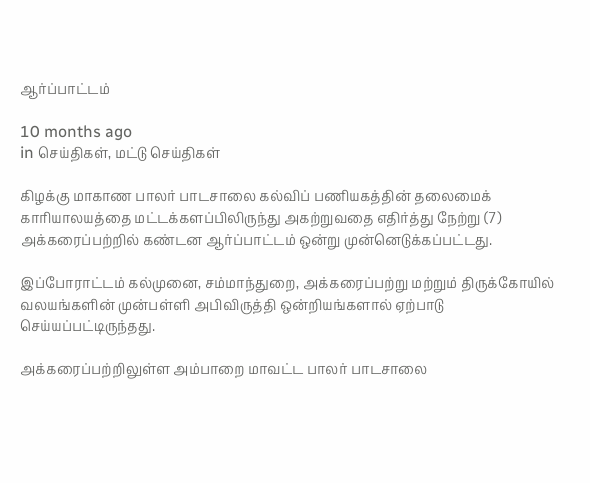ஆர்ப்பாட்டம்

10 months ago
in செய்திகள், மட்டு செய்திகள்

கிழக்கு மாகாண பாலர் பாடசாலை கல்விப் பணியகத்தின் தலைமைக் காரியாலயத்தை மட்டக்களப்பிலிருந்து அகற்றுவதை எதிர்த்து நேற்று (7) அக்கரைப்பற்றில் கண்டன ஆர்ப்பாட்டம் ஒன்று முன்னெடுக்கப்பட்டது.

இப்போராட்டம் கல்முனை, சம்மாந்துறை, அக்கரைப்பற்று மற்றும் திருக்கோயில் வலயங்களின் முன்பள்ளி அபிவிருத்தி ஒன்றியங்களால் ஏற்பாடு செய்யப்பட்டிருந்தது.

அக்கரைப்பற்றிலுள்ள அம்பாறை மாவட்ட பாலர் பாடசாலை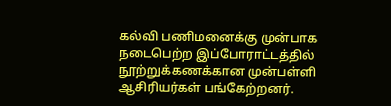கல்வி பணிமனைக்கு முன்பாக நடைபெற்ற இப்போராட்டத்தில் நூற்றுக்கணக்கான முன்பள்ளி ஆசிரியர்கள் பங்கேற்றனர்.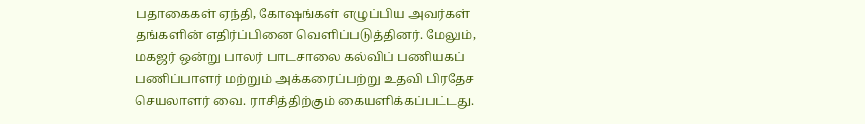பதாகைகள் ஏந்தி, கோஷங்கள் எழுப்பிய அவர்கள் தங்களின் எதிர்ப்பினை வெளிப்படுத்தினர். மேலும், மகஜர் ஒன்று பாலர் பாடசாலை கல்விப் பணியகப் பணிப்பாளர் மற்றும் அக்கரைப்பற்று உதவி பிரதேச செயலாளர் வை. ராசித்திற்கும் கையளிக்கப்பட்டது.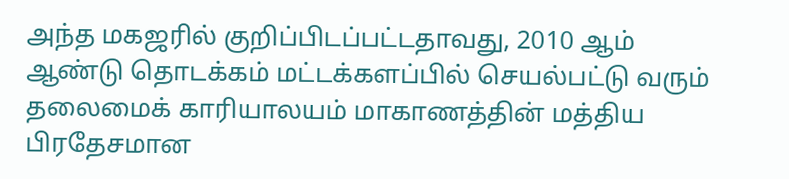அந்த மகஜரில் குறிப்பிடப்பட்டதாவது, 2010 ஆம் ஆண்டு தொடக்கம் மட்டக்களப்பில் செயல்பட்டு வரும் தலைமைக் காரியாலயம் மாகாணத்தின் மத்திய பிரதேசமான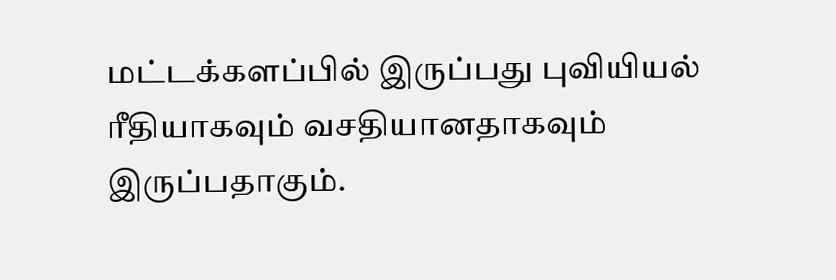மட்டக்களப்பில் இருப்பது புவியியல் ரீதியாகவும் வசதியானதாகவும் இருப்பதாகும்.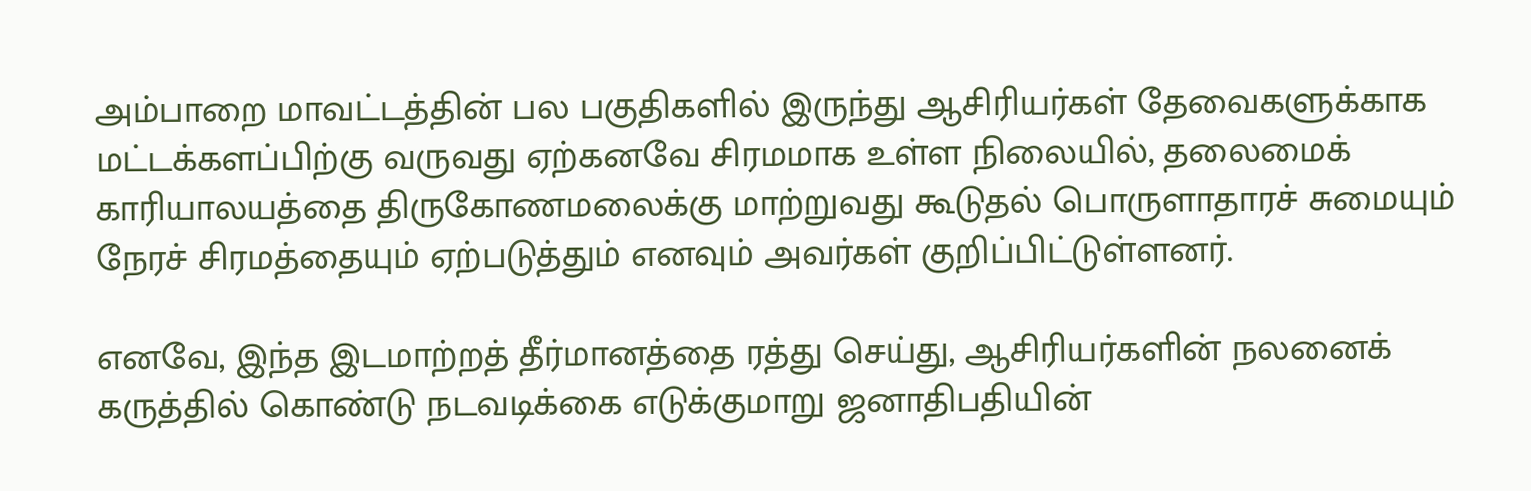அம்பாறை மாவட்டத்தின் பல பகுதிகளில் இருந்து ஆசிரியர்கள் தேவைகளுக்காக மட்டக்களப்பிற்கு வருவது ஏற்கனவே சிரமமாக உள்ள நிலையில், தலைமைக் காரியாலயத்தை திருகோணமலைக்கு மாற்றுவது கூடுதல் பொருளாதாரச் சுமையும் நேரச் சிரமத்தையும் ஏற்படுத்தும் எனவும் அவர்கள் குறிப்பிட்டுள்ளனர்.

எனவே, இந்த இடமாற்றத் தீர்மானத்தை ரத்து செய்து, ஆசிரியர்களின் நலனைக் கருத்தில் கொண்டு நடவடிக்கை எடுக்குமாறு ஜனாதிபதியின்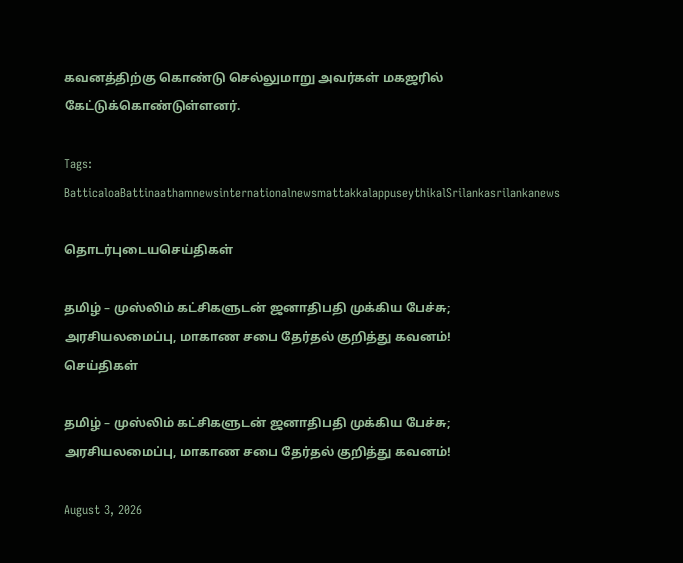கவனத்திற்கு கொண்டு செல்லுமாறு அவர்கள் மகஜரில் கேட்டுக்கொண்டுள்ளனர்.

Tags: BatticaloaBattinaathamnewsinternationalnewsmattakkalappuseythikalSrilankasrilankanews

தொடர்புடையசெய்திகள்

தமிழ் – முஸ்லிம் கட்சிகளுடன் ஜனாதிபதி முக்கிய பேச்சு; அரசியலமைப்பு, மாகாண சபை தேர்தல் குறித்து கவனம்!
செய்திகள்

தமிழ் – முஸ்லிம் கட்சிகளுடன் ஜனாதிபதி முக்கிய பேச்சு; அரசியலமைப்பு, மாகாண சபை தேர்தல் குறித்து கவனம்!

August 3, 2026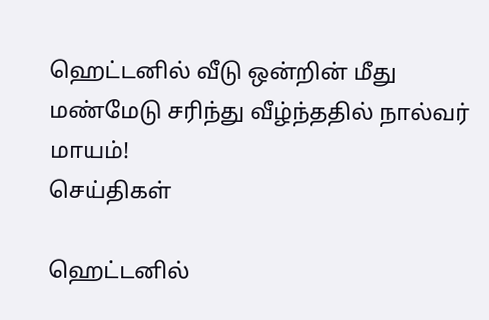ஹெட்டனில் வீடு ஒன்றின் மீது மண்மேடு சரிந்து வீழ்ந்ததில் நால்வர் மாயம்!
செய்திகள்

ஹெட்டனில்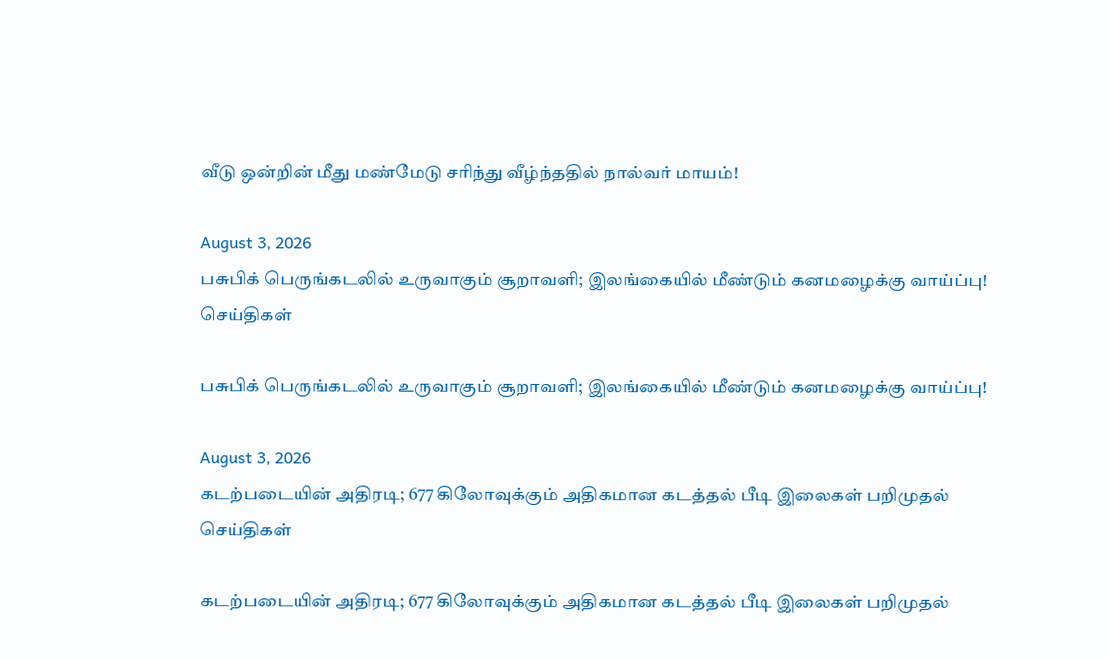வீடு ஒன்றின் மீது மண்மேடு சரிந்து வீழ்ந்ததில் நால்வர் மாயம்!

August 3, 2026
பசுபிக் பெருங்கடலில் உருவாகும் சூறாவளி; இலங்கையில் மீண்டும் கனமழைக்கு வாய்ப்பு!
செய்திகள்

பசுபிக் பெருங்கடலில் உருவாகும் சூறாவளி; இலங்கையில் மீண்டும் கனமழைக்கு வாய்ப்பு!

August 3, 2026
கடற்படையின் அதிரடி; 677 கிலோவுக்கும் அதிகமான கடத்தல் பீடி இலைகள் பறிமுதல்
செய்திகள்

கடற்படையின் அதிரடி; 677 கிலோவுக்கும் அதிகமான கடத்தல் பீடி இலைகள் பறிமுதல்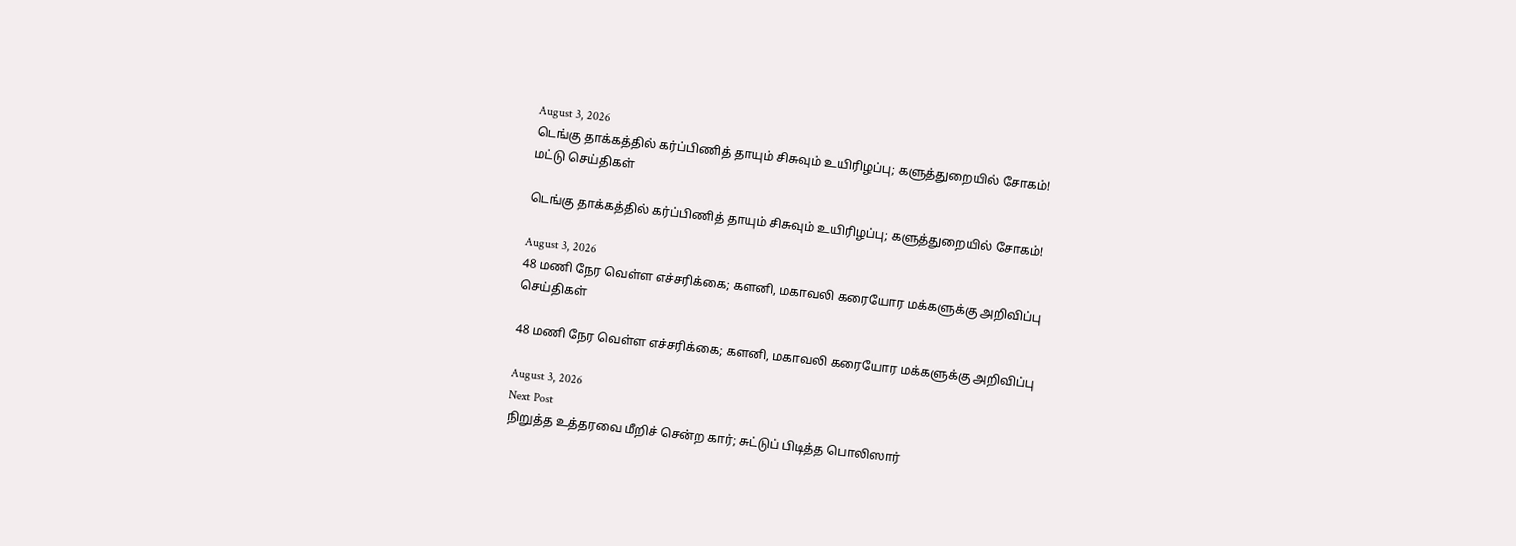August 3, 2026
டெங்கு தாக்கத்தில் கர்ப்பிணித் தாயும் சிசுவும் உயிரிழப்பு; களுத்துறையில் சோகம்!
மட்டு செய்திகள்

டெங்கு தாக்கத்தில் கர்ப்பிணித் தாயும் சிசுவும் உயிரிழப்பு; களுத்துறையில் சோகம்!

August 3, 2026
48 மணி நேர வெள்ள எச்சரிக்கை; களனி, மகாவலி கரையோர மக்களுக்கு அறிவிப்பு
செய்திகள்

48 மணி நேர வெள்ள எச்சரிக்கை; களனி, மகாவலி கரையோர மக்களுக்கு அறிவிப்பு

August 3, 2026
Next Post
நிறுத்த உத்தரவை மீறிச் சென்ற கார்; சுட்டுப் பிடித்த பொலிஸார்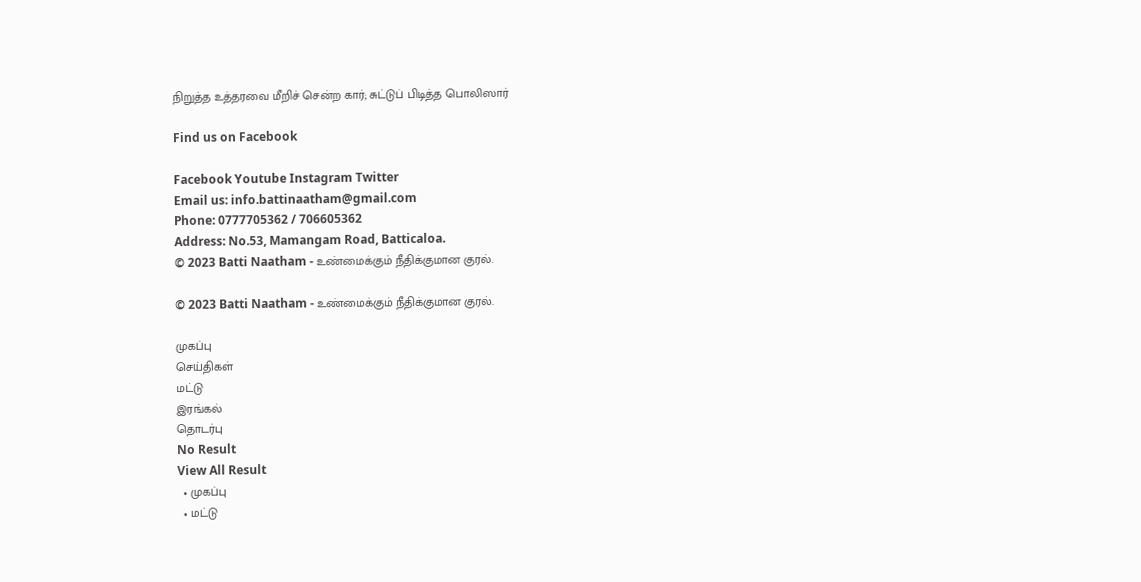நிறுத்த உத்தரவை மீறிச் சென்ற கார்; சுட்டுப் பிடித்த பொலிஸார்

Find us on Facebook

Facebook Youtube Instagram Twitter
Email us: info.battinaatham@gmail.com
Phone: 0777705362 / 706605362
Address: No.53, Mamangam Road, Batticaloa.
© 2023 Batti Naatham - உண்மைக்கும் நீதிக்குமான குரல்.

© 2023 Batti Naatham - உண்மைக்கும் நீதிக்குமான குரல்.

முகப்பு
செய்திகள்
மட்டு
இரங்கல்
தொடர்பு
No Result
View All Result
  • முகப்பு
  • மட்டு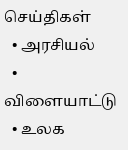செய்திகள்
  • அரசியல்
  • விளையாட்டு
  • உலக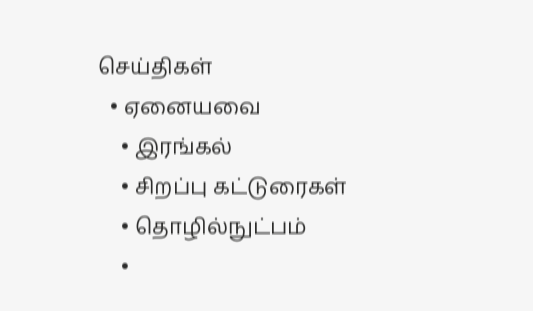செய்திகள்
  • ஏனையவை
    • இரங்கல்
    • சிறப்பு கட்டுரைகள்
    • தொழில்நுட்பம்
    •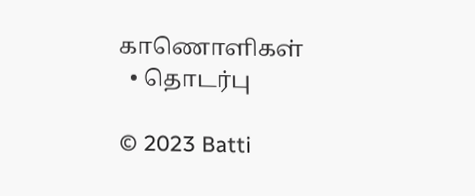காணொளிகள்
  • தொடர்பு

© 2023 Batti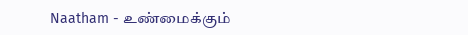Naatham - உண்மைக்கும்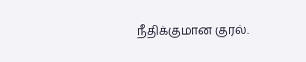நீதிக்குமான குரல்.